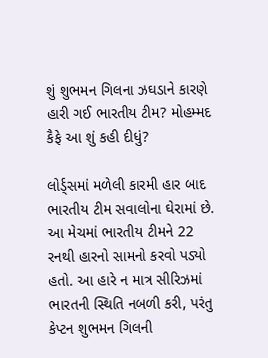શું શુભમન ગિલના ઝઘડાને કારણે હારી ગઈ ભારતીય ટીમ? મોહમ્મદ કૈફે આ શું કહી દીધું?

લોર્ડ્સમાં મળેલી કારમી હાર બાદ ભારતીય ટીમ સવાલોના ઘેરામાં છે. આ મેચમાં ભારતીય ટીમને 22 રનથી હારનો સામનો કરવો પડ્યો હતો. આ હારે ન માત્ર સીરિઝમાં ભારતની સ્થિતિ નબળી કરી, પરંતુ કેપ્ટન શુભમન ગિલની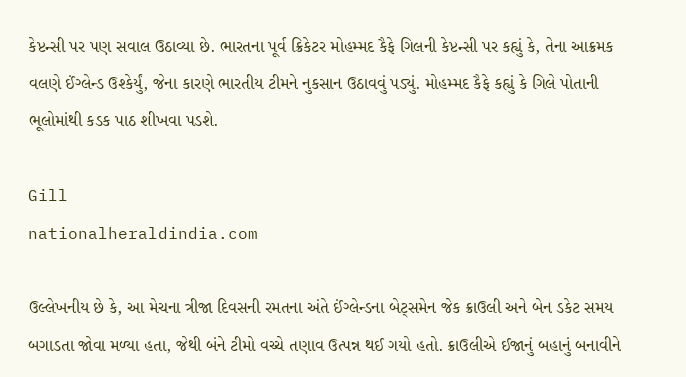કેપ્ટન્સી પર પણ સવાલ ઉઠાવ્યા છે. ભારતના પૂર્વ ક્રિકેટર મોહમ્મદ કૈફે ગિલની કેપ્ટન્સી પર કહ્યું કે, તેના આક્રમક વલણે ઈંગ્લેન્ડ ઉશ્કેર્યું, જેના કારણે ભારતીય ટીમને નુકસાન ઉઠાવવું પડ્યું. મોહમ્મદ કૈફે કહ્યું કે ગિલે પોતાની ભૂલોમાંથી કડક પાઠ શીખવા પડશે.

Gill
nationalheraldindia.com

ઉલ્લેખનીય છે કે, આ મેચના ત્રીજા દિવસની રમતના અંતે ઈંગ્લેન્ડના બેટ્સમેન જેક ક્રાઉલી અને બેન ડકેટ સમય બગાડતા જોવા મળ્યા હતા, જેથી બંને ટીમો વચ્ચે તણાવ ઉત્પન્ન થઈ ગયો હતો. ક્રાઉલીએ ઈજાનું બહાનું બનાવીને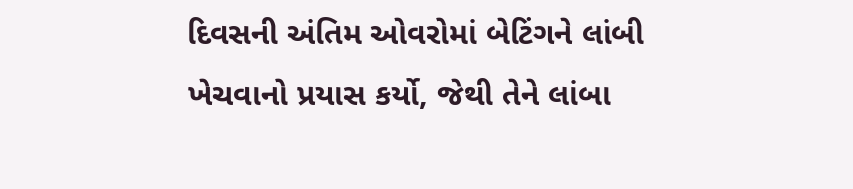દિવસની અંતિમ ઓવરોમાં બેટિંગને લાંબી ખેચવાનો પ્રયાસ કર્યો, જેથી તેને લાંબા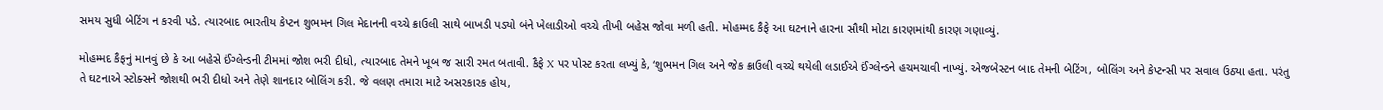સમય સુધી બેટિંગ ન કરવી પડે. ત્યારબાદ ભારતીય કેપ્ટન શુભમન ગિલ મેદાનની વચ્ચે ક્રાઉલી સાથે બાખડી પડ્યો બંને ખેલાડીઓ વચ્ચે તીખી બહેસ જોવા મળી હતી. મોહમ્મદ કૈફે આ ઘટનાને હારના સૌથી મોટા કારણમાંથી કારણ ગણાવ્યું.

મોહમ્મદ કૈફનું માનવું છે કે આ બહેસે ઈંગ્લેન્ડની ટીમમાં જોશ ભરી દીધો, ત્યારબાદ તેમને ખૂબ જ સારી રમત બતાવી. કૈફે X પર પોસ્ટ કરતા લખ્યું કે, ‘શુભમન ગિલ અને જેક ક્રાઉલી વચ્ચે થયેલી લડાઈએ ઈંગ્લેન્ડને હચમચાવી નાખ્યું. એજબેસ્ટન બાદ તેમની બેટિંગ, બોલિંગ અને કેપ્ટન્સી પર સવાલ ઉઠ્યા હતા. પરંતુ તે ઘટનાએ સ્ટોક્સને જોશથી ભરી દીધો અને તેણે શાનદાર બોલિંગ કરી. જે વલણ તમારા માટે અસરકારક હોય,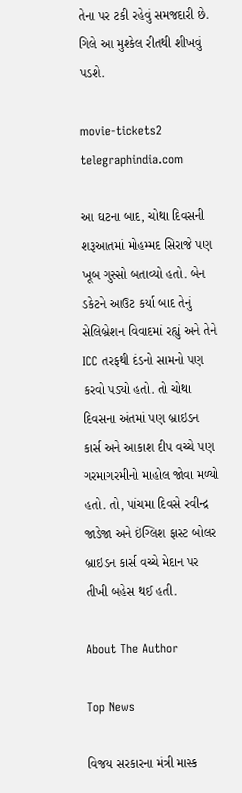તેના પર ટકી રહેવું સમજદારી છે. ગિલે આ મુશ્કેલ રીતથી શીખવું પડશે.

movie-tickets2
telegraphindia.com

આ ઘટના બાદ, ચોથા દિવસની શરૂઆતમાં મોહમ્મદ સિરાજે પણ ખૂબ ગુસ્સો બતાવ્યો હતો. બેન ડકેટને આઉટ કર્યા બાદ તેનું સેલિબ્રેશન વિવાદમાં રહ્યું અને તેને ICC તરફથી દંડનો સામનો પણ કરવો પડ્યો હતો. તો ચોથા દિવસના અંતમાં પણ બ્રાઇડન કાર્સ અને આકાશ દીપ વચ્ચે પણ ગરમાગરમીનો માહોલ જોવા મળ્યો હતો. તો, પાંચમા દિવસે રવીન્દ્ર જાડેજા અને ઇંગ્લિશ ફાસ્ટ બોલર બ્રાઇડન કાર્સ વચ્ચે મેદાન પર તીખી બહેસ થઈ હતી.

About The Author

Top News

વિજય સરકારના મંત્રી માસ્ક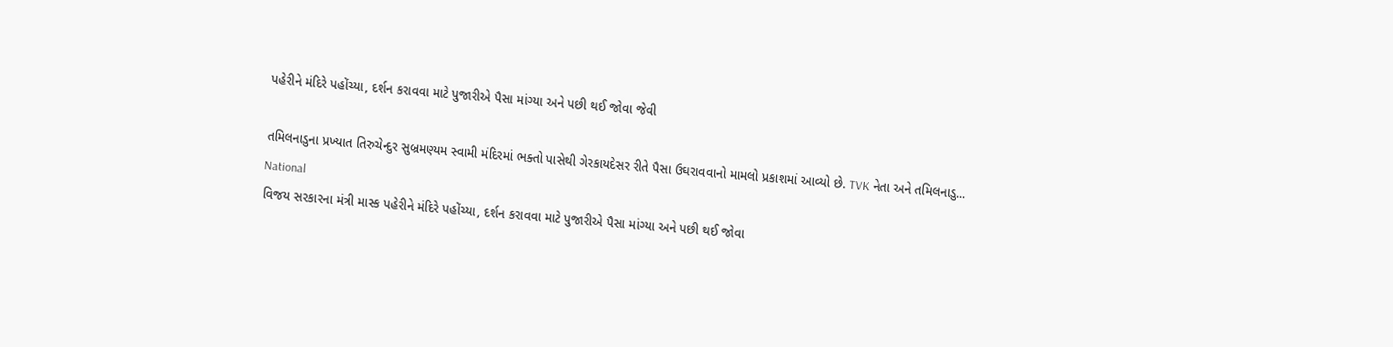પહેરીને મંદિરે પહોંચ્યા, દર્શન કરાવવા માટે પુજારીએ પૈસા માંગ્યા અને પછી થઈ જોવા જેવી

તમિલનાડુના પ્રખ્યાત તિરુચેન્દુર સુબ્રમણ્યમ સ્વામી મંદિરમાં ભક્તો પાસેથી ગેરકાયદેસર રીતે પૈસા ઉઘરાવવાનો મામલો પ્રકાશમાં આવ્યો છે. TVK નેતા અને તમિલનાડુ...
National
વિજય સરકારના મંત્રી માસ્ક પહેરીને મંદિરે પહોંચ્યા, દર્શન કરાવવા માટે પુજારીએ પૈસા માંગ્યા અને પછી થઈ જોવા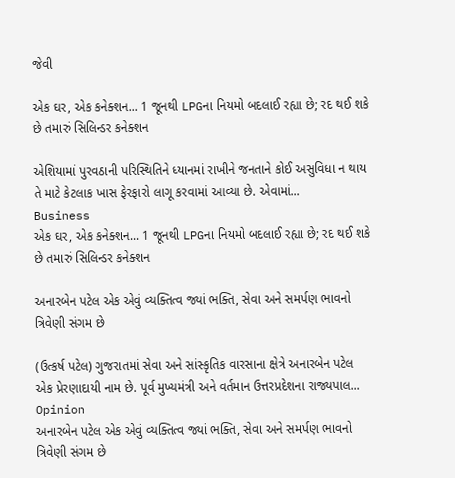જેવી

એક ઘર, એક કનેક્શન... 1 જૂનથી LPGના નિયમો બદલાઈ રહ્યા છે; રદ થઈ શકે છે તમારું સિલિન્ડર કનેક્શન

એશિયામાં પુરવઠાની પરિસ્થિતિને ધ્યાનમાં રાખીને જનતાને કોઈ અસુવિધા ન થાય તે માટે કેટલાક ખાસ ફેરફારો લાગૂ કરવામાં આવ્યા છે. એવામાં...
Business
એક ઘર, એક કનેક્શન... 1 જૂનથી LPGના નિયમો બદલાઈ રહ્યા છે; રદ થઈ શકે છે તમારું સિલિન્ડર કનેક્શન

અનારબેન પટેલ એક એવું વ્યક્તિત્વ જ્યાં ભક્તિ, સેવા અને સમર્પણ ભાવનો ત્રિવેણી સંગમ છે

(ઉત્કર્ષ પટેલ) ગુજરાતમાં સેવા અને સાંસ્કૃતિક વારસાના ક્ષેત્રે અનારબેન પટેલ એક પ્રેરણાદાયી નામ છે. પૂર્વ મુખ્યમંત્રી અને વર્તમાન ઉત્તરપ્રદેશના રાજ્યપાલ...
Opinion
અનારબેન પટેલ એક એવું વ્યક્તિત્વ જ્યાં ભક્તિ, સેવા અને સમર્પણ ભાવનો ત્રિવેણી સંગમ છે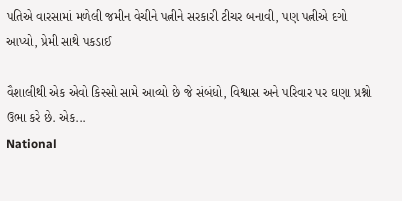પતિએ વારસામાં મળેલી જમીન વેચીને પત્નીને સરકારી ટીચર બનાવી, પણ પત્નીએ દગો આપ્યો, પ્રેમી સાથે પકડાઈ

વૈશાલીથી એક એવો કિસ્સો સામે આવ્યો છે જે સંબંધો, વિશ્વાસ અને પરિવાર પર ઘણા પ્રશ્નો ઉભા કરે છે. એક...
National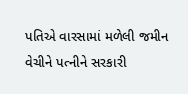પતિએ વારસામાં મળેલી જમીન વેચીને પત્નીને સરકારી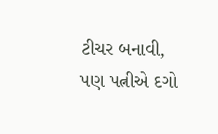ટીચર બનાવી, પણ પત્નીએ દગો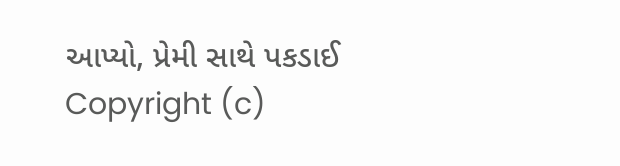આપ્યો, પ્રેમી સાથે પકડાઈ
Copyright (c)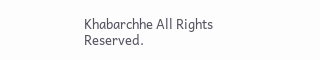Khabarchhe All Rights Reserved.